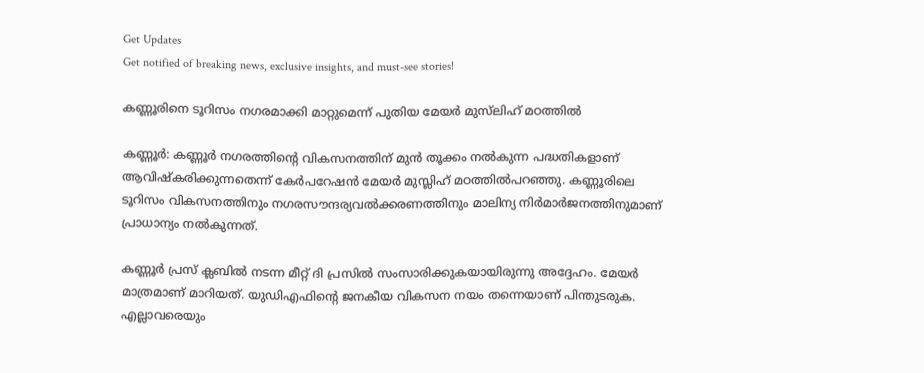Get Updates
Get notified of breaking news, exclusive insights, and must-see stories!

കണ്ണൂരിനെ ടൂറിസം നഗരമാക്കി മാറ്റുമെന്ന് പുതിയ മേയര്‍ മുസ്‌ലിഹ് മഠത്തില്‍

കണ്ണൂര്‍: കണ്ണൂര്‍ നഗരത്തിന്റെ വികസനത്തിന് മുന്‍ തൂക്കം നല്‍കുന്ന പദ്ധതികളാണ് ആവിഷ്‌കരിക്കുന്നതെന്ന് കേര്‍പറേഷന്‍ മേയര്‍ മുസ്ലിഹ് മഠത്തില്‍പറഞ്ഞു. കണ്ണൂരിലെ ടൂറിസം വികസനത്തിനും നഗരസൗന്ദര്യവല്‍ക്കരണത്തിനും മാലിന്യ നിര്‍മാര്‍ജനത്തിനുമാണ് പ്രാധാന്യം നല്‍കുന്നത്.

കണ്ണൂര്‍ പ്രസ് ക്ലബില്‍ നടന്ന മീറ്റ് ദി പ്രസില്‍ സംസാരിക്കുകയായിരുന്നു അദ്ദേഹം. മേയര്‍ മാത്രമാണ് മാറിയത്. യുഡിഎഫിന്റെ ജനകീയ വികസന നയം തന്നെയാണ് പിന്തുടരുക. എല്ലാവരെയും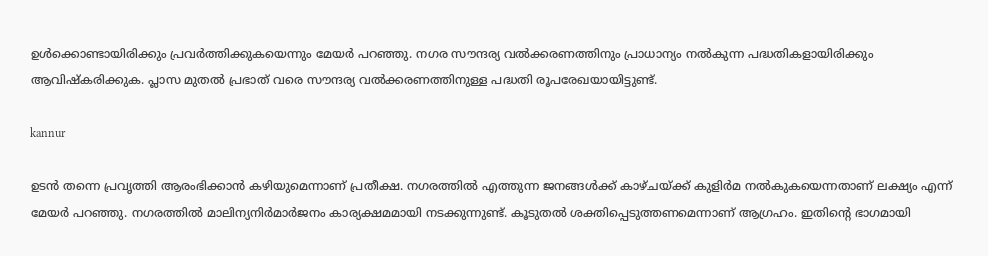ഉള്‍ക്കൊണ്ടായിരിക്കും പ്രവര്‍ത്തിക്കുകയെന്നും മേയര്‍ പറഞ്ഞു. നഗര സൗന്ദര്യ വല്‍ക്കരണത്തിനും പ്രാധാന്യം നല്‍കുന്ന പദ്ധതികളായിരിക്കും ആവിഷ്‌കരിക്കുക. പ്ലാസ മുതല്‍ പ്രഭാത് വരെ സൗന്ദര്യ വല്‍ക്കരണത്തിനുള്ള പദ്ധതി രൂപരേഖയായിട്ടുണ്ട്.

kannur

ഉടന്‍ തന്നെ പ്രവൃത്തി ആരംഭിക്കാന്‍ കഴിയുമെന്നാണ് പ്രതീക്ഷ. നഗരത്തില്‍ എത്തുന്ന ജനങ്ങള്‍ക്ക് കാഴ്ചയ്ക്ക് കുളിര്‍മ നല്‍കുകയെന്നതാണ് ലക്ഷ്യം എന്ന് മേയര്‍ പറഞ്ഞു. നഗരത്തില്‍ മാലിന്യനിര്‍മാര്‍ജനം കാര്യക്ഷമമായി നടക്കുന്നുണ്ട്. കൂടുതല്‍ ശക്തിപ്പെടുത്തണമെന്നാണ് ആഗ്രഹം. ഇതിന്റെ ഭാഗമായി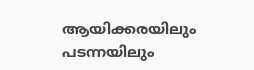ആയിക്കരയിലും പടന്നയിലും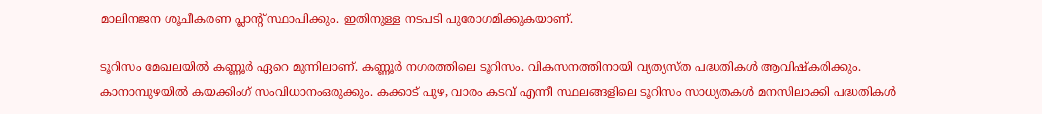മാലിനജന ശൂചീകരണ പ്ലാന്റ് സ്ഥാപിക്കും. ഇതിനുള്ള നടപടി പുരോഗമിക്കുകയാണ്.

ടൂറിസം മേഖലയില്‍ കണ്ണൂര്‍ ഏറെ മുന്നിലാണ്. കണ്ണൂര്‍ നഗരത്തിലെ ടൂറിസം. വികസനത്തിനായി വ്യത്യസ്ത പദ്ധതികള്‍ ആവിഷ്‌കരിക്കും. കാനാമ്പുഴയില്‍ കയക്കിംഗ് സംവിധാനംഒരുക്കും. കക്കാട് പുഴ, വാരം കടവ് എന്നീ സ്ഥലങ്ങളിലെ ടൂറിസം സാധ്യതകള്‍ മനസിലാക്കി പദ്ധതികള്‍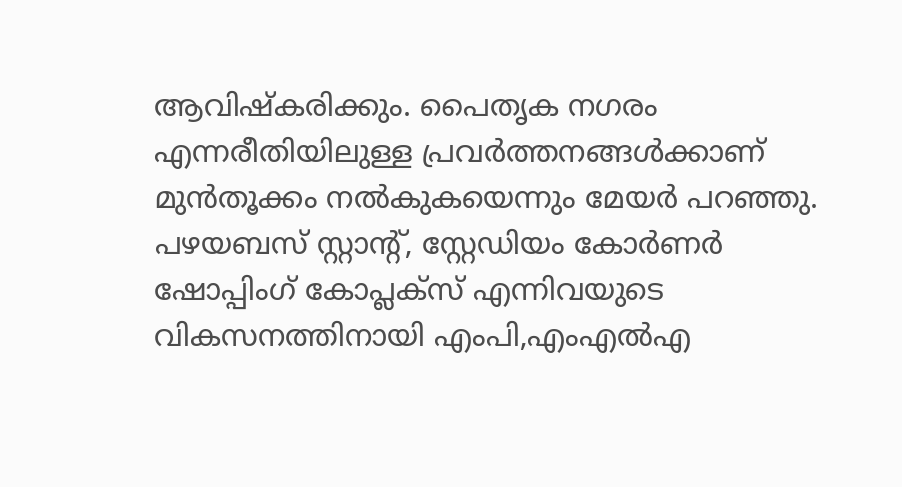ആവിഷ്‌കരിക്കും. പൈതൃക നഗരം എന്നരീതിയിലുള്ള പ്രവര്‍ത്തനങ്ങള്‍ക്കാണ് മുന്‍തൂക്കം നല്‍കുകയെന്നും മേയര്‍ പറഞ്ഞു. പഴയബസ് സ്റ്റാന്റ്, സ്റ്റേഡിയം കോര്‍ണര്‍ ഷോപ്പിംഗ് കോപ്ലക്സ് എന്നിവയുടെ വികസനത്തിനായി എംപി,എംഎല്‍എ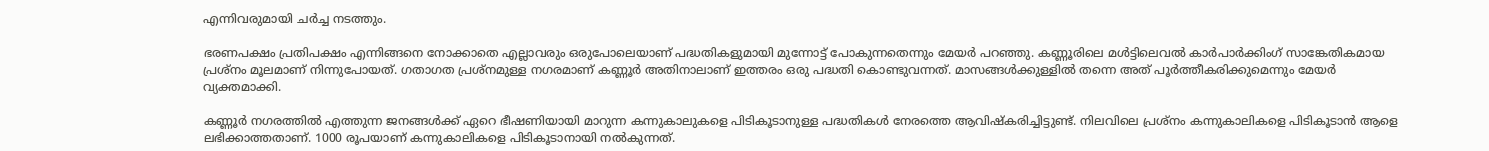എന്നിവരുമായി ചര്‍ച്ച നടത്തും.

ഭരണപക്ഷം പ്രതിപക്ഷം എന്നിങ്ങനെ നോക്കാതെ എല്ലാവരും ഒരുപോലെയാണ് പദ്ധതികളുമായി മുന്നോട്ട് പോകുന്നതെന്നും മേയര്‍ പറഞ്ഞു. കണ്ണൂരിലെ മള്‍ട്ടിലെവല്‍ കാര്‍പാര്‍ക്കിംഗ് സാങ്കേതികമായ പ്രശ്‌നം മൂലമാണ് നിന്നുപോയത്. ഗതാഗത പ്രശ്‌നമുള്ള നഗരമാണ് കണ്ണൂര്‍ അതിനാലാണ് ഇത്തരം ഒരു പദ്ധതി കൊണ്ടുവന്നത്. മാസങ്ങള്‍ക്കുള്ളില്‍ തന്നെ അത് പൂര്‍ത്തീകരിക്കുമെന്നും മേയര്‍ വ്യക്തമാക്കി.

കണ്ണൂര്‍ നഗരത്തില്‍ എത്തുന്ന ജനങ്ങള്‍ക്ക് ഏറെ ഭീഷണിയായി മാറുന്ന കന്നുകാലുകളെ പിടികൂടാനുള്ള പദ്ധതികള്‍ നേരത്തെ ആവിഷ്‌കരിച്ചിട്ടുണ്ട്. നിലവിലെ പ്രശ്‌നം കന്നുകാലികളെ പിടികൂടാന്‍ ആളെ ലഭിക്കാത്തതാണ്. 1000 രൂപയാണ് കന്നുകാലികളെ പിടികൂടാനായി നല്‍കുന്നത്.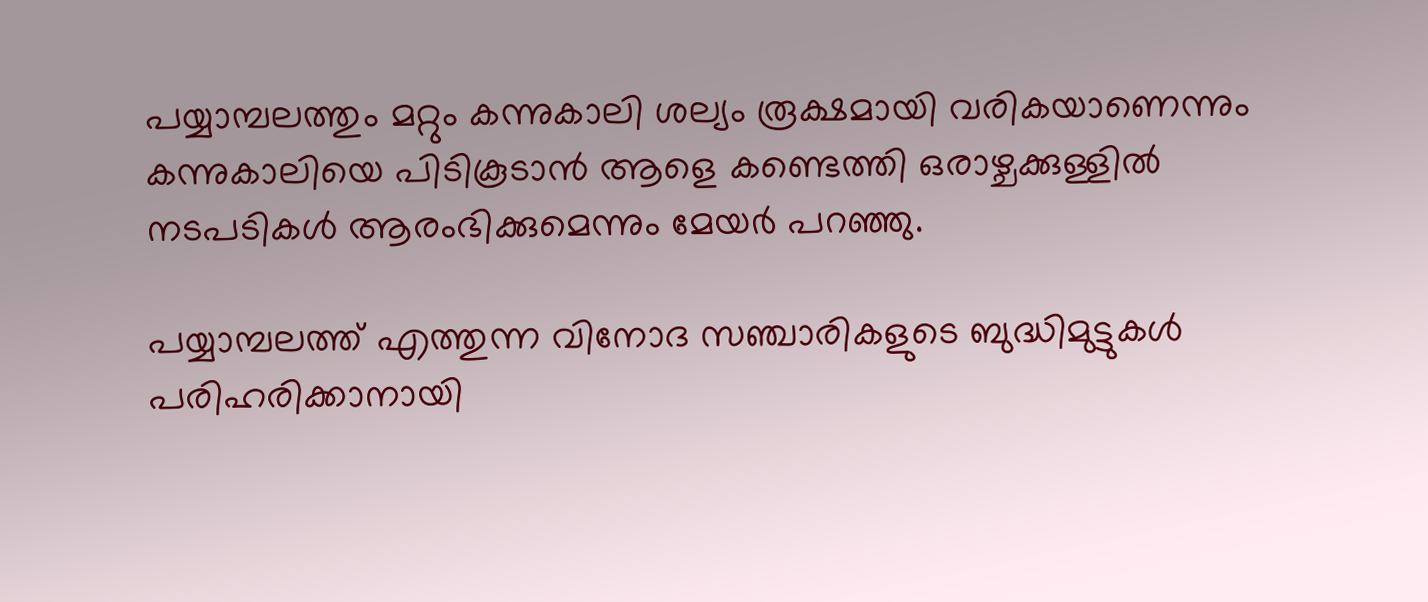പയ്യാമ്പലത്തും മറ്റും കന്നുകാലി ശല്യം രൂക്ഷമായി വരികയാണെന്നും കന്നുകാലിയെ പിടികൂടാന്‍ ആളെ കണ്ടെത്തി ഒരാഴ്ചക്കുള്ളില്‍ നടപടികള്‍ ആരംഭിക്കുമെന്നും മേയര്‍ പറഞ്ഞു.

പയ്യാമ്പലത്ത് എത്തുന്ന വിനോദ സഞ്ചാരികളുടെ ബുദ്ധിമുട്ടുകള്‍ പരിഹരിക്കാനായി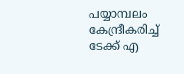പയ്യാമ്പലം കേന്ദ്രീകരിച്ച് ടേക്ക് എ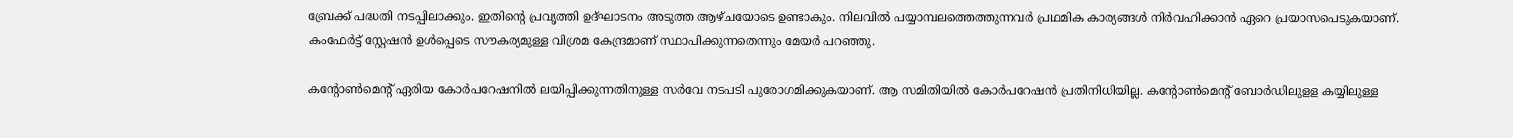ബ്രേക്ക് പദ്ധതി നടപ്പിലാക്കും. ഇതിന്റെ പ്രവൃത്തി ഉദ്ഘാടനം അടുത്ത ആഴ്ചയോടെ ഉണ്ടാകും. നിലവില്‍ പയ്യാമ്പലത്തെത്തുന്നവര്‍ പ്രഥമിക കാര്യങ്ങള്‍ നിര്‍വഹിക്കാന്‍ ഏറെ പ്രയാസപെടുകയാണ്. കംഫേര്‍ട്ട് സ്റ്റേഷന്‍ ഉള്‍പ്പെടെ സൗകര്യമുള്ള വിശ്രമ കേന്ദ്രമാണ് സ്ഥാപിക്കുന്നതെന്നും മേയര്‍ പറഞ്ഞു.

കന്റോണ്‍മെന്റ് ഏരിയ കോര്‍പറേഷനില്‍ ലയിപ്പിക്കുന്നതിനുള്ള സര്‍വേ നടപടി പുരോഗമിക്കുകയാണ്. ആ സമിതിയില്‍ കോര്‍പറേഷന്‍ പ്രതിനിധിയില്ല. കന്റോണ്‍മെന്റ് ബോര്‍ഡിലുളള കയ്യിലുള്ള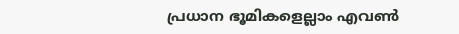പ്രധാന ഭൂമികളെല്ലാം എവണ്‍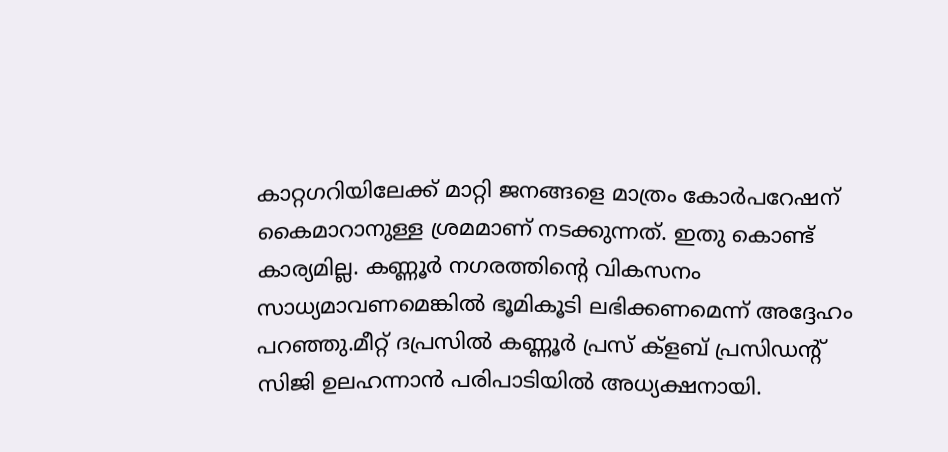കാറ്റഗറിയിലേക്ക് മാറ്റി ജനങ്ങളെ മാത്രം കോര്‍പറേഷന് കൈമാറാനുള്ള ശ്രമമാണ് നടക്കുന്നത്. ഇതു കൊണ്ട് കാര്യമില്ല. കണ്ണൂര്‍ നഗരത്തിന്റെ വികസനം സാധ്യമാവണമെങ്കില്‍ ഭൂമികൂടി ലഭിക്കണമെന്ന് അദ്ദേഹം പറഞ്ഞു.മീറ്റ് ദപ്രസില്‍ കണ്ണൂര്‍ പ്രസ് ക്‌ളബ് പ്രസിഡന്റ് സിജി ഉലഹന്നാന്‍ പരിപാടിയില്‍ അധ്യക്ഷനായി.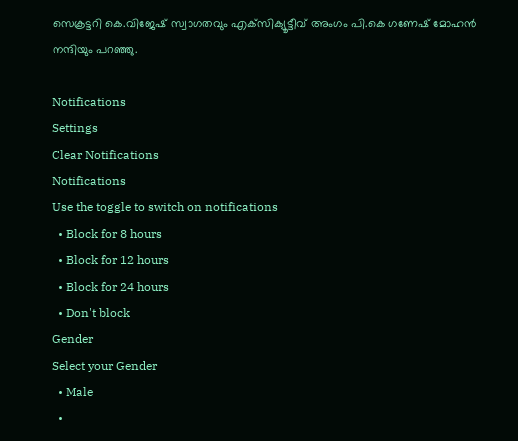സെക്രട്ടറി കെ.വിജേഷ് സ്വാഗതവും എക്‌സിക്യൂട്ടീവ് അംഗം പി.കെ ഗണേഷ് മോഹന്‍ നന്ദിയും പറഞ്ഞു.

Notifications
Settings
Clear Notifications
Notifications
Use the toggle to switch on notifications
  • Block for 8 hours
  • Block for 12 hours
  • Block for 24 hours
  • Don't block
Gender
Select your Gender
  • Male
  •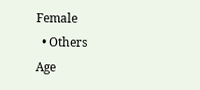Female
  • Others
Age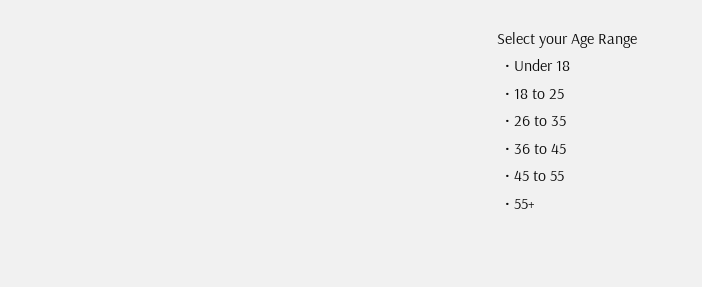Select your Age Range
  • Under 18
  • 18 to 25
  • 26 to 35
  • 36 to 45
  • 45 to 55
  • 55+